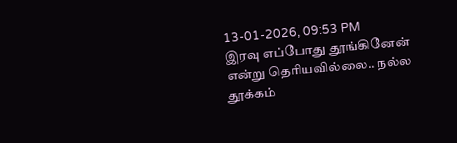13-01-2026, 09:53 PM
இரவு எப்போது தூங்கினேன் என்று தெரியவில்லை.. நல்ல தூக்கம்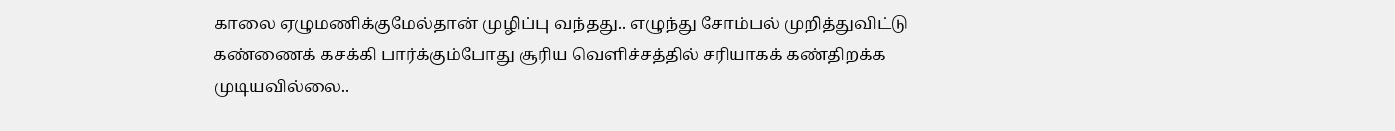காலை ஏழுமணிக்குமேல்தான் முழிப்பு வந்தது.. எழுந்து சோம்பல் முறித்துவிட்டு கண்ணைக் கசக்கி பார்க்கும்போது சூரிய வெளிச்சத்தில் சரியாகக் கண்திறக்க முடியவில்லை..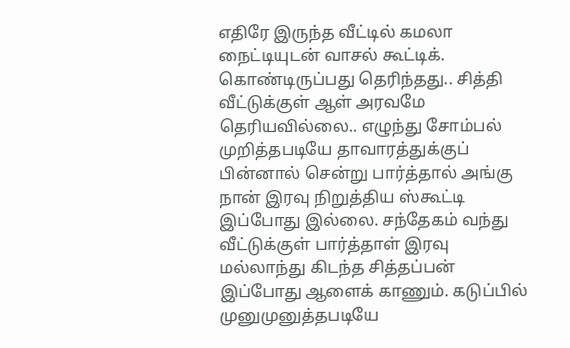எதிரே இருந்த வீட்டில் கமலா நைட்டியுடன் வாசல் கூட்டிக். கொண்டிருப்பது தெரிந்தது.. சித்தி வீட்டுக்குள் ஆள் அரவமே தெரியவில்லை.. எழுந்து சோம்பல் முறித்தபடியே தாவாரத்துக்குப் பின்னால் சென்று பார்த்தால் அங்கு நான் இரவு நிறுத்திய ஸ்கூட்டி இப்போது இல்லை. சந்தேகம் வந்து வீட்டுக்குள் பார்த்தாள் இரவு மல்லாந்து கிடந்த சித்தப்பன் இப்போது ஆளைக் காணும். கடுப்பில் முனுமுனுத்தபடியே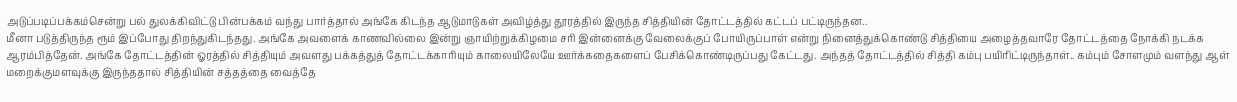அடுப்படிப்பக்கம்சென்று பல் துலக்கிவிட்டு பின்பக்கம் வந்து பார்த்தால் அங்கே கிடந்த ஆடுமாடுகள் அவிழ்த்து தூரத்தில் இருந்த சித்தியின் தோட்டத்தில் கட்டப் பட்டிருந்தன..
மீனா படுத்திருந்த ரூம் இப்போது திறந்துகிடந்தது. அங்கே அவளைக் காணவில்லை இன்று ஞாயிற்றுக்கிழமை சரி இன்னைக்கு வேலைக்குப் போயிருப்பாள் என்று நினைத்துக்கொண்டு சித்தியை அழைத்தவாரே தோட்டத்தை நோக்கி நடக்க ஆரம்பித்தேன். அங்கே தோட்டத்தின் ஓரத்தில் சித்தியும் அவளது பக்கத்துத் தோட்டக்காரியும் காலையிலேயே ஊர்க்கதைகளைப் பேசிக்கொண்டிருப்பது கேட்டது. அந்தத் தோட்டத்தில் சித்தி கம்பு பயிரிட்டிருந்தாள்.. கம்பும் சோளமும் வளந்து ஆள் மறைக்குமளவுக்கு இருந்ததால் சித்தியின் சத்தத்தை வைத்தே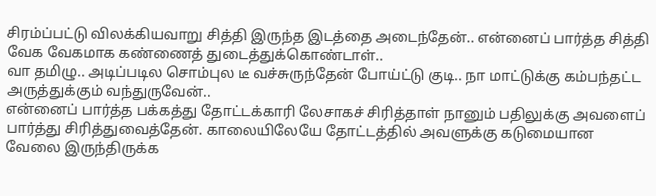சிரம்ப்பட்டு விலக்கியவாறு சித்தி இருந்த இடத்தை அடைந்தேன்.. என்னைப் பார்த்த சித்தி வேக வேகமாக கண்ணைத் துடைத்துக்கொண்டாள்..
வா தமிழு.. அடிப்படில சொம்புல டீ வச்சுருந்தேன் போய்ட்டு குடி.. நா மாட்டுக்கு கம்பந்தட்ட அருத்துக்கும் வந்துருவேன்..
என்னைப் பார்த்த பக்கத்து தோட்டக்காரி லேசாகச் சிரித்தாள் நானும் பதிலுக்கு அவளைப் பார்த்து சிரித்துவைத்தேன். காலையிலேயே தோட்டத்தில் அவளுக்கு கடுமையான வேலை இருந்திருக்க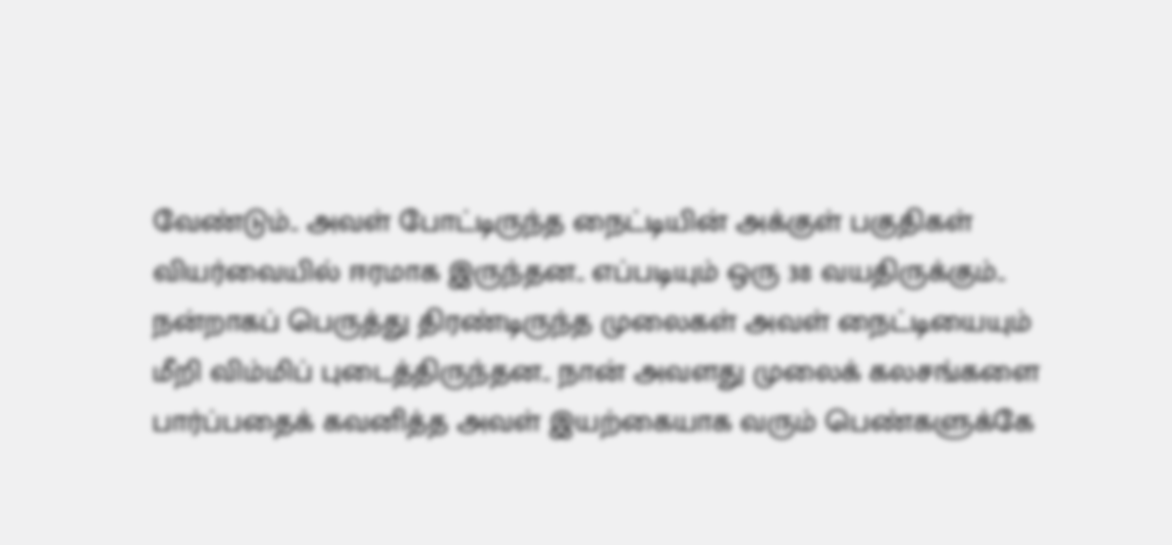வேண்டும்.. அவள் போட்டிருந்த நைட்டியின் அக்குள் பகுதிகள் வியர்வையில் ஈரமாக இருந்தன.. எப்படியும் ஒரு 38 வயதிருக்கும்.. நன்றாகப் பெருத்து திரண்டிருந்த முலைகள் அவள் நைட்டியையும் மீறி விம்மிப் புடைத்திருந்தன.. நான் அவளது முலைக் கலசங்களை பார்ப்பதைக் கவனித்த அவள் இயற்கையாக வரும் பெண்களுக்கே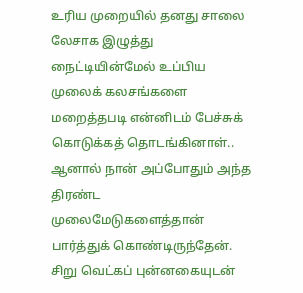உரிய முறையில் தனது சாலை லேசாக இழுத்து நைட்டியின்மேல் உப்பிய முலைக் கலசங்களை மறைத்தபடி என்னிடம் பேச்சுக் கொடுக்கத் தொடங்கினாள்.. ஆனால் நான் அப்போதும் அந்த திரண்ட முலைமேடுகளைத்தான் பார்த்துக் கொண்டிருந்தேன். சிறு வெட்கப் புன்னகையுடன்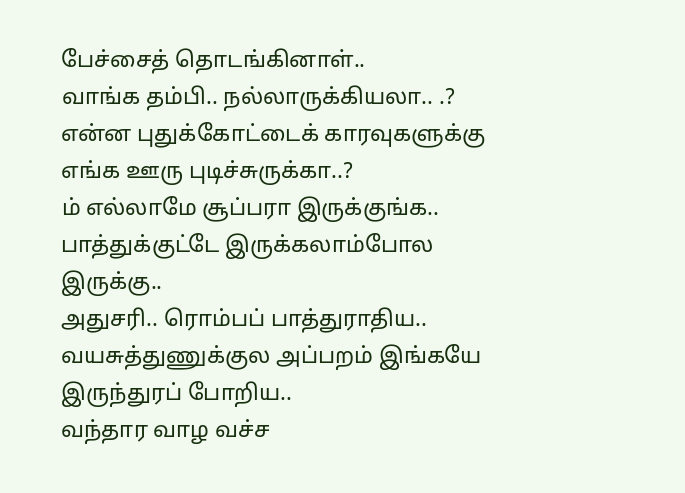பேச்சைத் தொடங்கினாள்..
வாங்க தம்பி.. நல்லாருக்கியலா.. .? என்ன புதுக்கோட்டைக் காரவுகளுக்கு எங்க ஊரு புடிச்சுருக்கா..?
ம் எல்லாமே சூப்பரா இருக்குங்க.. பாத்துக்குட்டே இருக்கலாம்போல இருக்கு..
அதுசரி.. ரொம்பப் பாத்துராதிய.. வயசுத்துணுக்குல அப்பறம் இங்கயே இருந்துரப் போறிய..
வந்தார வாழ வச்ச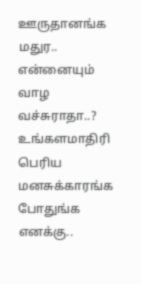ஊருதானங்க மதுர.. என்னையும் வாழ வச்சுராதா..? உங்களமாதிரி பெரிய மனசுக்காரங்க போதுங்க எனக்கு..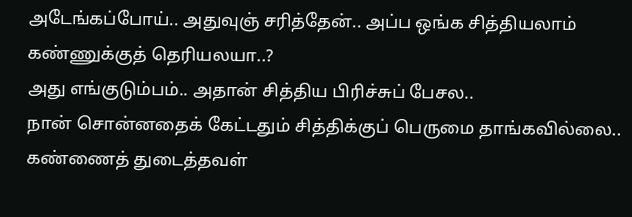அடேங்கப்போய்.. அதுவுஞ் சரித்தேன்.. அப்ப ஒங்க சித்தியலாம் கண்ணுக்குத் தெரியலயா..?
அது எங்குடும்பம்.. அதான் சித்திய பிரிச்சுப் பேசல..
நான் சொன்னதைக் கேட்டதும் சித்திக்குப் பெருமை தாங்கவில்லை.. கண்ணைத் துடைத்தவள்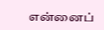என்னைப்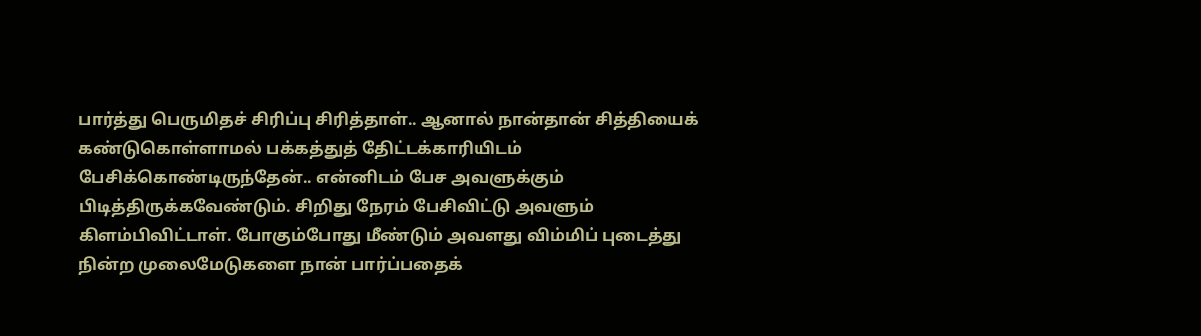பார்த்து பெருமிதச் சிரிப்பு சிரித்தாள்.. ஆனால் நான்தான் சித்தியைக் கண்டுகொள்ளாமல் பக்கத்துத் தேிட்டக்காரியிடம் பேசிக்கொண்டிருந்தேன்.. என்னிடம் பேச அவளுக்கும் பிடித்திருக்கவேண்டும். சிறிது நேரம் பேசிவிட்டு அவளும் கிளம்பிவிட்டாள். போகும்போது மீண்டும் அவளது விம்மிப் புடைத்து நின்ற முலைமேடுகளை நான் பார்ப்பதைக்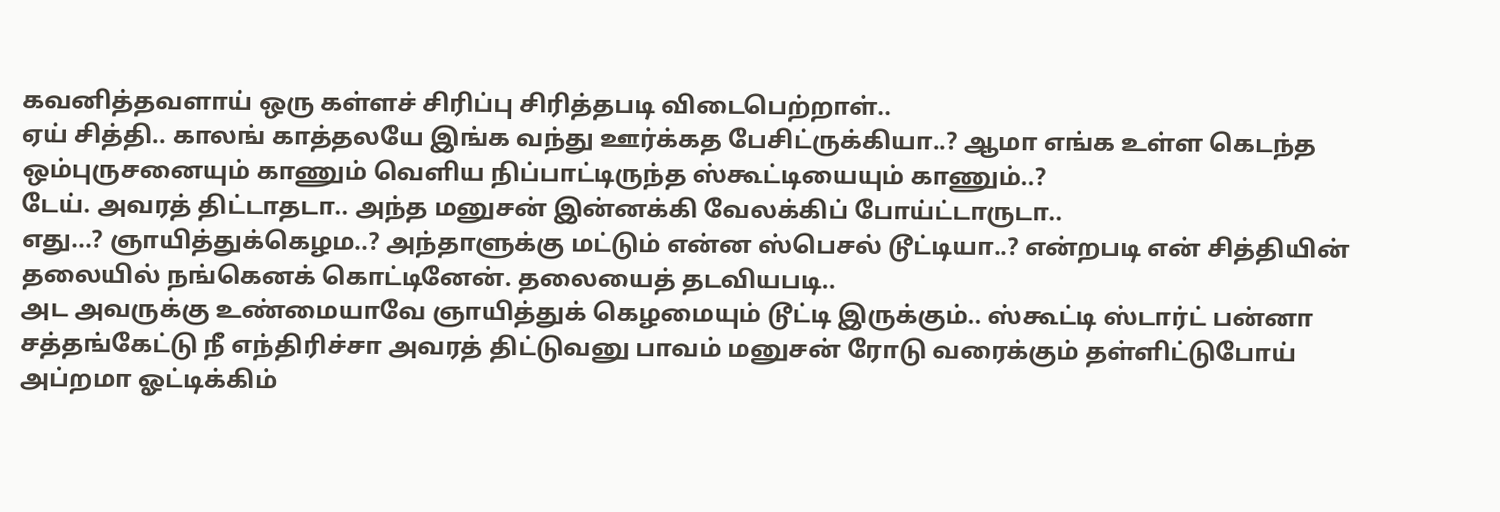கவனித்தவளாய் ஒரு கள்ளச் சிரிப்பு சிரித்தபடி விடைபெற்றாள்..
ஏய் சித்தி.. காலங் காத்தலயே இங்க வந்து ஊர்க்கத பேசிட்ருக்கியா..? ஆமா எங்க உள்ள கெடந்த ஒம்புருசனையும் காணும் வெளிய நிப்பாட்டிருந்த ஸ்கூட்டியையும் காணும்..?
டேய். அவரத் திட்டாதடா.. அந்த மனுசன் இன்னக்கி வேலக்கிப் போய்ட்டாருடா..
எது...? ஞாயித்துக்கெழம..? அந்தாளுக்கு மட்டும் என்ன ஸ்பெசல் டூட்டியா..? என்றபடி என் சித்தியின் தலையில் நங்கெனக் கொட்டினேன். தலையைத் தடவியபடி..
அட அவருக்கு உண்மையாவே ஞாயித்துக் கெழமையும் டூட்டி இருக்கும்.. ஸ்கூட்டி ஸ்டார்ட் பன்னா சத்தங்கேட்டு நீ எந்திரிச்சா அவரத் திட்டுவனு பாவம் மனுசன் ரோடு வரைக்கும் தள்ளிட்டுபோய் அப்றமா ஓட்டிக்கிம்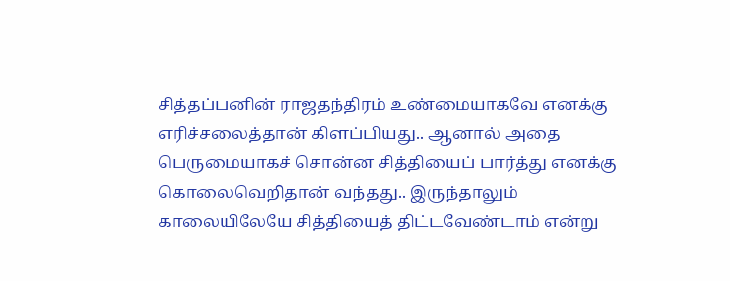சித்தப்பனின் ராஜதந்திரம் உண்மையாகவே எனக்கு எரிச்சலைத்தான் கிளப்பியது.. ஆனால் அதை பெருமையாகச் சொன்ன சித்தியைப் பார்த்து எனக்கு கொலைவெறிதான் வந்தது.. இருந்தாலும் காலையிலேயே சித்தியைத் திட்டவேண்டாம் என்று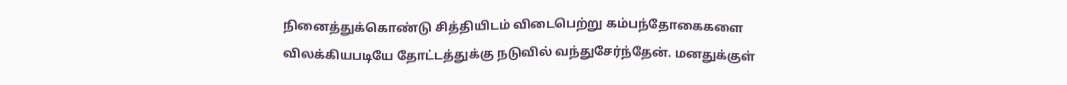நினைத்துக்கொண்டு சித்தியிடம் விடைபெற்று கம்பந்தோகைகளை விலக்கியபடியே தோட்டத்துக்கு நடுவில் வந்துசேர்ந்தேன். மனதுக்குள்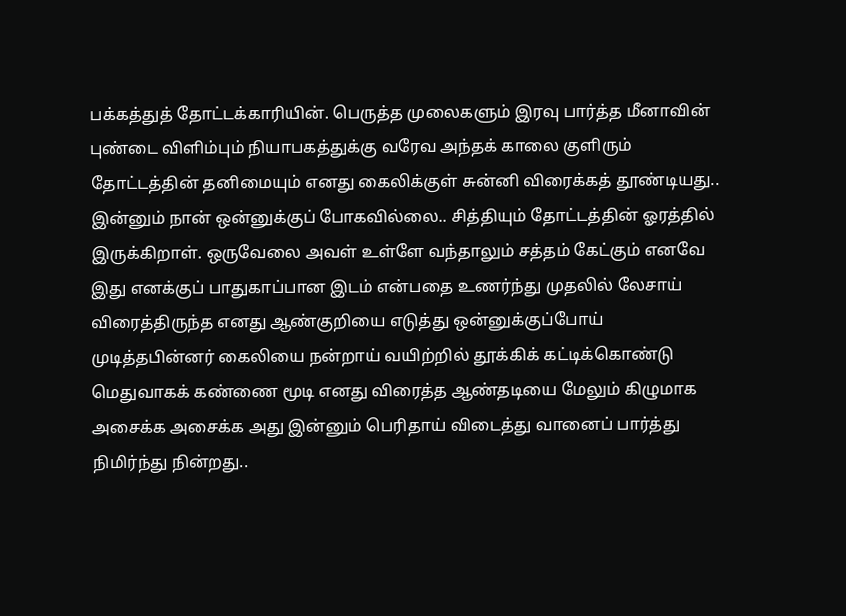பக்கத்துத் தோட்டக்காரியின். பெருத்த முலைகளும் இரவு பார்த்த மீனாவின் புண்டை விளிம்பும் நியாபகத்துக்கு வரேவ அந்தக் காலை குளிரும் தோட்டத்தின் தனிமையும் எனது கைலிக்குள் சுன்னி விரைக்கத் தூண்டியது..
இன்னும் நான் ஒன்னுக்குப் போகவில்லை.. சித்தியும் தோட்டத்தின் ஓரத்தில் இருக்கிறாள். ஒருவேலை அவள் உள்ளே வந்தாலும் சத்தம் கேட்கும் எனவே இது எனக்குப் பாதுகாப்பான இடம் என்பதை உணர்ந்து முதலில் லேசாய் விரைத்திருந்த எனது ஆண்குறியை எடுத்து ஒன்னுக்குப்போய் முடித்தபின்னர் கைலியை நன்றாய் வயிற்றில் தூக்கிக் கட்டிக்கொண்டு மெதுவாகக் கண்ணை மூடி எனது விரைத்த ஆண்தடியை மேலும் கிழுமாக அசைக்க அசைக்க அது இன்னும் பெரிதாய் விடைத்து வானைப் பார்த்து நிமிர்ந்து நின்றது..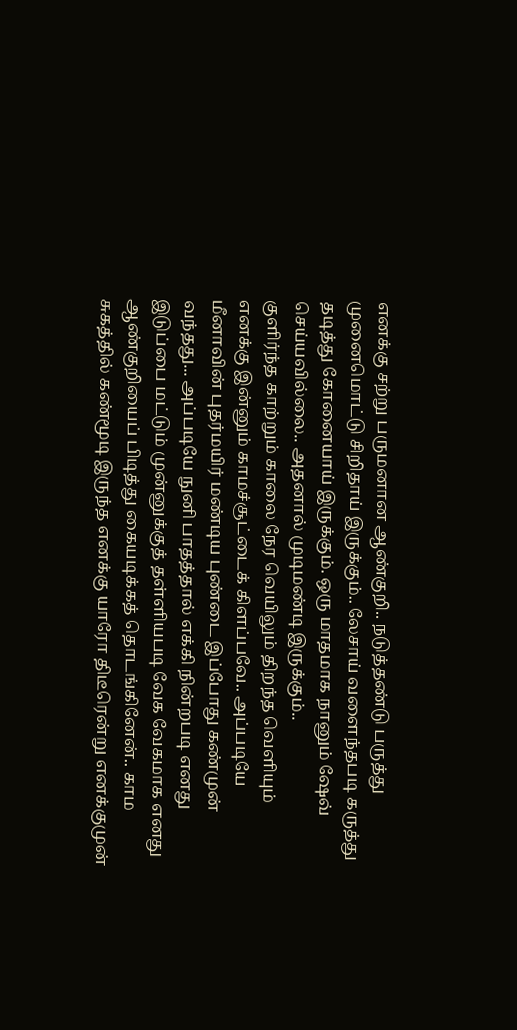எனக்கு சற்று பருமனான ஆண்குறி.. நடுத்தண்டு பருத்து முனைமொட்டு சிறிதாய் இருக்கும்.. லேசாய் வளைந்தபடி கருத்து தடித்து கோனையாய் இருக்கும். ஒரு மாதமாக நானும் ஷேவ் செய்யவில்லை.. அதனால் முடிமண்டி இருக்கும்..
குளிர்ந்த காற்றும் காலை நேர வெயிலும் திறந்த வெளியும் எனக்கு இன்னும் காமச்சூட்டைக் கிளப்பவே.. அப்படியே மீனாவின் புதர்மயிர் மண்டிய புண்டை இப்போது கண்முன் வந்தது... அப்படியே நுனி பாதத்தால் எக்கி நின்றபடி எனது இடுப்பை மட்டும் முன்னுக்குத் தள்ளியபடி வேக வேகமாக எனது ஆண்குறியைப் பிடித்து கையடிக்கத் தொடங்கினேன்.. காம சுகத்தில் கண்மூடி இருந்த எனக்கு யாரோ திடீரென்று எனக்குமுன்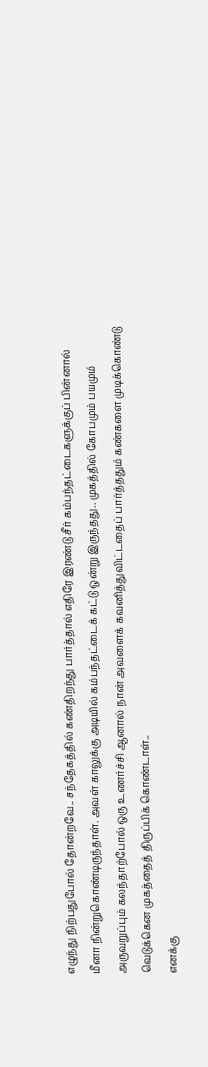எழுந்து நிற்பதுபோல் தோன்றவே.. சந்தேகத்தில் கண்திறந்து பார்த்தால் எதிரே இரண்டு சீர் கம்பந்தட்டைகளுக்குப் பின்னால் மீனா நின்றுகொண்டிருந்தாள். அவள் காலுக்கு அடியில் கம்பந்தட்டைக் கட்டு ஒன்று இருந்தது.. முகத்தில் கோபமும் பயமும் அருவறுப்பும் கலந்தாற்போல் ஒரு உணர்ச்சி ஆனால் நான் அவளைக் கவனித்துவிட்டதைப் பார்த்ததும் கண்களை முடிக்கொண்டு வெடுக்கென முகத்தைத் திருப்பிக் கொண்டாள்..
எனக்கு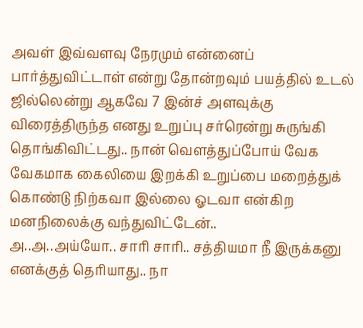அவள் இவ்வளவு நேரமும் என்னைப் பார்த்துவிட்டாள் என்று தோன்றவும் பயத்தில் உடல் ஜில்லென்று ஆகவே 7 இன்ச் அளவுக்கு விரைத்திருந்த எனது உறுப்பு சர்ரென்று சுருங்கி தொங்கிவிட்டது.. நான் வௌத்துப்போய் வேக வேகமாக கைலியை இறக்கி உறுப்பை மறைத்துக் கொண்டு நிற்கவா இல்லை ஓடவா என்கிற மனநிலைக்கு வந்துவிட்டேன்..
அ..அ..அய்யோ.. சாரி சாரி.. சத்தியமா நீ இருக்கனு எனக்குத் தெரியாது.. நா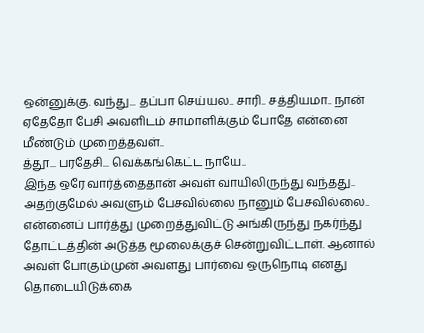ஒன்னுக்கு. வந்து... தப்பா செய்யல.. சாரி.. சத்தியமா.. நான் ஏதேதோ பேசி அவளிடம் சாமாளிக்கும் போதே என்னை மீண்டும் முறைத்தவள்..
த்தூ... பரதேசி... வெக்கங்கெட்ட நாயே..
இந்த ஒரே வார்த்தைதான் அவள் வாயிலிருந்து வந்தது.. அதற்குமேல் அவளும் பேசவில்லை நானும் பேசவில்லை.. என்னைப் பார்த்து முறைத்துவிட்டு அங்கிருந்து நகர்ந்து தோட்டத்தின் அடுத்த மூலைக்குச் சென்றுவிட்டாள். ஆனால் அவள் போகும்முன் அவளது பார்வை ஒருநொடி எனது தொடையிடுக்கை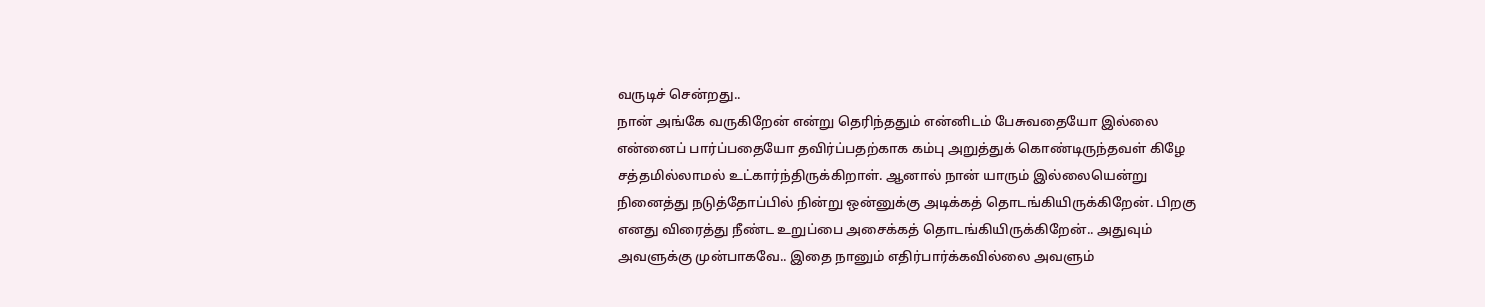வருடிச் சென்றது..
நான் அங்கே வருகிறேன் என்று தெரிந்ததும் என்னிடம் பேசுவதையோ இல்லை என்னைப் பார்ப்பதையோ தவிர்ப்பதற்காக கம்பு அறுத்துக் கொண்டிருந்தவள் கிழே சத்தமில்லாமல் உட்கார்ந்திருக்கிறாள். ஆனால் நான் யாரும் இல்லையென்று நினைத்து நடுத்தோப்பில் நின்று ஒன்னுக்கு அடிக்கத் தொடங்கியிருக்கிறேன். பிறகு எனது விரைத்து நீண்ட உறுப்பை அசைக்கத் தொடங்கியிருக்கிறேன்.. அதுவும் அவளுக்கு முன்பாகவே.. இதை நானும் எதிர்பார்க்கவில்லை அவளும்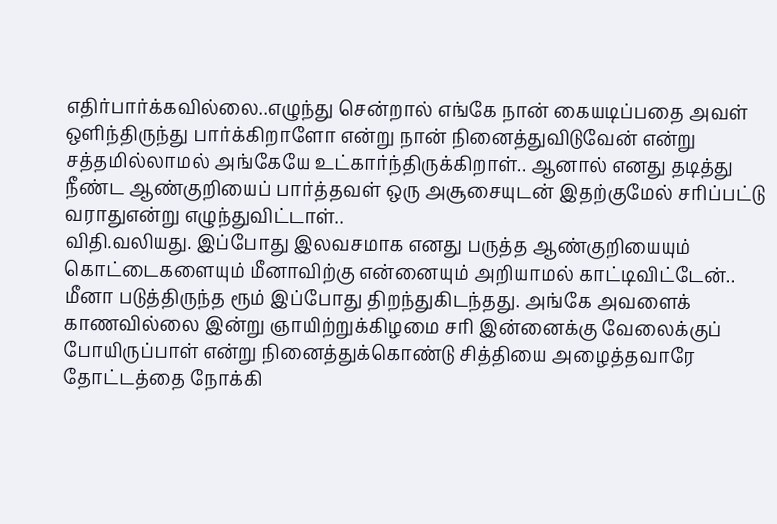எதிர்பார்க்கவில்லை..எழுந்து சென்றால் எங்கே நான் கையடிப்பதை அவள் ஔிந்திருந்து பார்க்கிறாளோ என்று நான் நினைத்துவிடுவேன் என்று சத்தமில்லாமல் அங்கேயே உட்கார்ந்திருக்கிறாள்.. ஆனால் எனது தடித்து நீண்ட ஆண்குறியைப் பார்த்தவள் ஒரு அசூசையுடன் இதற்குமேல் சரிப்பட்டு வராதுஎன்று எழுந்துவிட்டாள்..
விதி.வலியது. இப்போது இலவசமாக எனது பருத்த ஆண்குறியையும் கொட்டைகளையும் மீனாவிற்கு என்னையும் அறியாமல் காட்டிவிட்டேன்..
மீனா படுத்திருந்த ரூம் இப்போது திறந்துகிடந்தது. அங்கே அவளைக் காணவில்லை இன்று ஞாயிற்றுக்கிழமை சரி இன்னைக்கு வேலைக்குப் போயிருப்பாள் என்று நினைத்துக்கொண்டு சித்தியை அழைத்தவாரே தோட்டத்தை நோக்கி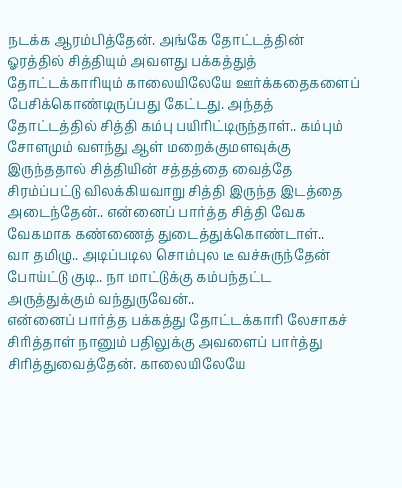நடக்க ஆரம்பித்தேன். அங்கே தோட்டத்தின் ஓரத்தில் சித்தியும் அவளது பக்கத்துத் தோட்டக்காரியும் காலையிலேயே ஊர்க்கதைகளைப் பேசிக்கொண்டிருப்பது கேட்டது. அந்தத் தோட்டத்தில் சித்தி கம்பு பயிரிட்டிருந்தாள்.. கம்பும் சோளமும் வளந்து ஆள் மறைக்குமளவுக்கு இருந்ததால் சித்தியின் சத்தத்தை வைத்தே சிரம்ப்பட்டு விலக்கியவாறு சித்தி இருந்த இடத்தை அடைந்தேன்.. என்னைப் பார்த்த சித்தி வேக வேகமாக கண்ணைத் துடைத்துக்கொண்டாள்..
வா தமிழு.. அடிப்படில சொம்புல டீ வச்சுருந்தேன் போய்ட்டு குடி.. நா மாட்டுக்கு கம்பந்தட்ட அருத்துக்கும் வந்துருவேன்..
என்னைப் பார்த்த பக்கத்து தோட்டக்காரி லேசாகச் சிரித்தாள் நானும் பதிலுக்கு அவளைப் பார்த்து சிரித்துவைத்தேன். காலையிலேயே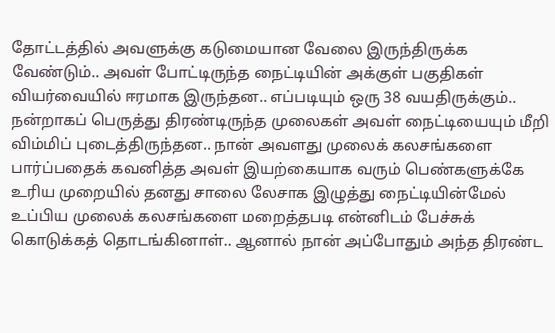தோட்டத்தில் அவளுக்கு கடுமையான வேலை இருந்திருக்க வேண்டும்.. அவள் போட்டிருந்த நைட்டியின் அக்குள் பகுதிகள் வியர்வையில் ஈரமாக இருந்தன.. எப்படியும் ஒரு 38 வயதிருக்கும்.. நன்றாகப் பெருத்து திரண்டிருந்த முலைகள் அவள் நைட்டியையும் மீறி விம்மிப் புடைத்திருந்தன.. நான் அவளது முலைக் கலசங்களை பார்ப்பதைக் கவனித்த அவள் இயற்கையாக வரும் பெண்களுக்கே உரிய முறையில் தனது சாலை லேசாக இழுத்து நைட்டியின்மேல் உப்பிய முலைக் கலசங்களை மறைத்தபடி என்னிடம் பேச்சுக் கொடுக்கத் தொடங்கினாள்.. ஆனால் நான் அப்போதும் அந்த திரண்ட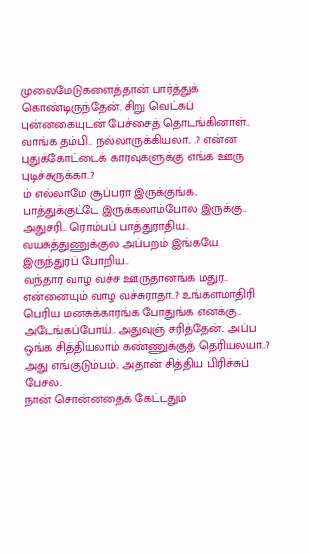முலைமேடுகளைத்தான் பார்த்துக் கொண்டிருந்தேன். சிறு வெட்கப் புன்னகையுடன் பேச்சைத் தொடங்கினாள்..
வாங்க தம்பி.. நல்லாருக்கியலா.. .? என்ன புதுக்கோட்டைக் காரவுகளுக்கு எங்க ஊரு புடிச்சுருக்கா..?
ம் எல்லாமே சூப்பரா இருக்குங்க.. பாத்துக்குட்டே இருக்கலாம்போல இருக்கு..
அதுசரி.. ரொம்பப் பாத்துராதிய.. வயசுத்துணுக்குல அப்பறம் இங்கயே இருந்துரப் போறிய..
வந்தார வாழ வச்ச ஊருதானங்க மதுர.. என்னையும் வாழ வச்சுராதா..? உங்களமாதிரி பெரிய மனசுக்காரங்க போதுங்க எனக்கு..
அடேங்கப்போய்.. அதுவுஞ் சரித்தேன்.. அப்ப ஒங்க சித்தியலாம் கண்ணுக்குத் தெரியலயா..?
அது எங்குடும்பம்.. அதான் சித்திய பிரிச்சுப் பேசல..
நான் சொன்னதைக் கேட்டதும்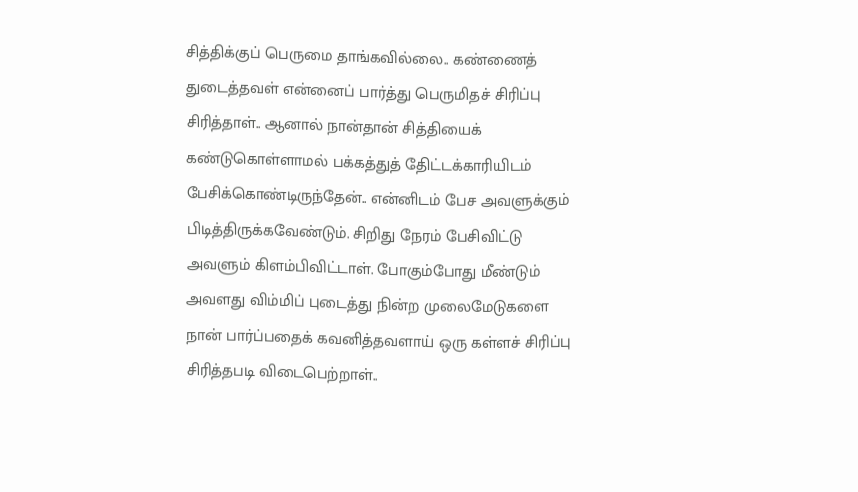சித்திக்குப் பெருமை தாங்கவில்லை.. கண்ணைத் துடைத்தவள் என்னைப் பார்த்து பெருமிதச் சிரிப்பு சிரித்தாள்.. ஆனால் நான்தான் சித்தியைக் கண்டுகொள்ளாமல் பக்கத்துத் தேிட்டக்காரியிடம் பேசிக்கொண்டிருந்தேன்.. என்னிடம் பேச அவளுக்கும் பிடித்திருக்கவேண்டும். சிறிது நேரம் பேசிவிட்டு அவளும் கிளம்பிவிட்டாள். போகும்போது மீண்டும் அவளது விம்மிப் புடைத்து நின்ற முலைமேடுகளை நான் பார்ப்பதைக் கவனித்தவளாய் ஒரு கள்ளச் சிரிப்பு சிரித்தபடி விடைபெற்றாள்..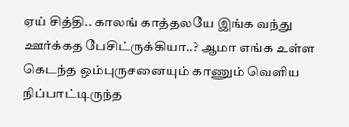ஏய் சித்தி.. காலங் காத்தலயே இங்க வந்து ஊர்க்கத பேசிட்ருக்கியா..? ஆமா எங்க உள்ள கெடந்த ஒம்புருசனையும் காணும் வெளிய நிப்பாட்டிருந்த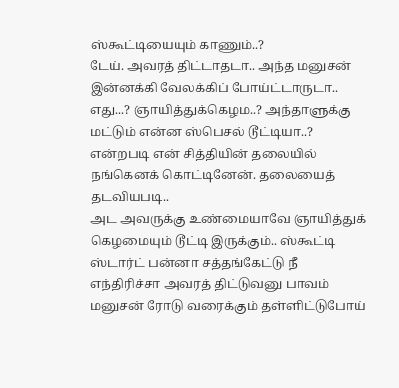ஸ்கூட்டியையும் காணும்..?
டேய். அவரத் திட்டாதடா.. அந்த மனுசன் இன்னக்கி வேலக்கிப் போய்ட்டாருடா..
எது...? ஞாயித்துக்கெழம..? அந்தாளுக்கு மட்டும் என்ன ஸ்பெசல் டூட்டியா..? என்றபடி என் சித்தியின் தலையில் நங்கெனக் கொட்டினேன். தலையைத் தடவியபடி..
அட அவருக்கு உண்மையாவே ஞாயித்துக் கெழமையும் டூட்டி இருக்கும்.. ஸ்கூட்டி ஸ்டார்ட் பன்னா சத்தங்கேட்டு நீ எந்திரிச்சா அவரத் திட்டுவனு பாவம் மனுசன் ரோடு வரைக்கும் தள்ளிட்டுபோய்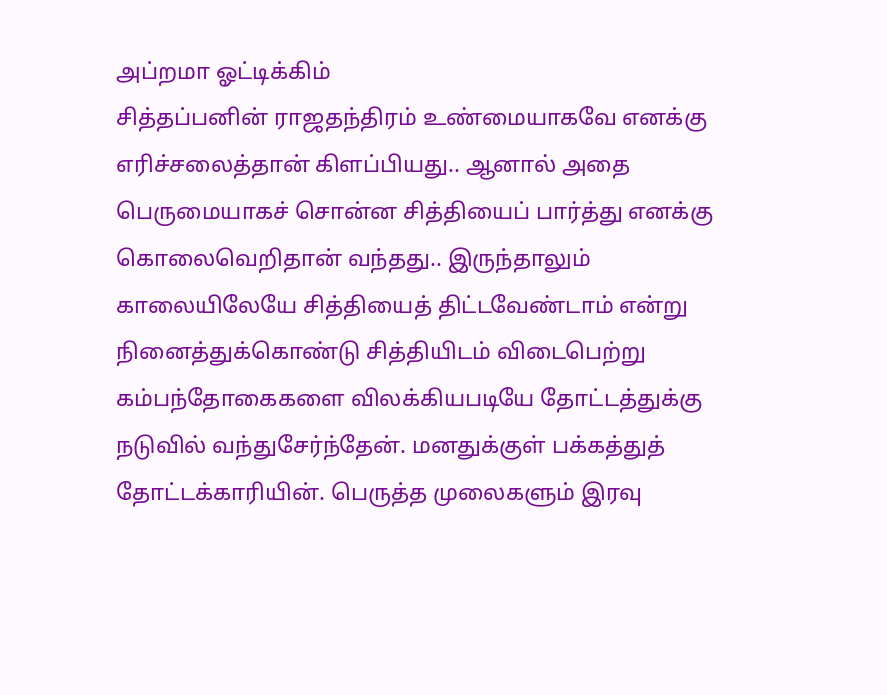அப்றமா ஓட்டிக்கிம்
சித்தப்பனின் ராஜதந்திரம் உண்மையாகவே எனக்கு எரிச்சலைத்தான் கிளப்பியது.. ஆனால் அதை பெருமையாகச் சொன்ன சித்தியைப் பார்த்து எனக்கு கொலைவெறிதான் வந்தது.. இருந்தாலும் காலையிலேயே சித்தியைத் திட்டவேண்டாம் என்று நினைத்துக்கொண்டு சித்தியிடம் விடைபெற்று கம்பந்தோகைகளை விலக்கியபடியே தோட்டத்துக்கு நடுவில் வந்துசேர்ந்தேன். மனதுக்குள் பக்கத்துத் தோட்டக்காரியின். பெருத்த முலைகளும் இரவு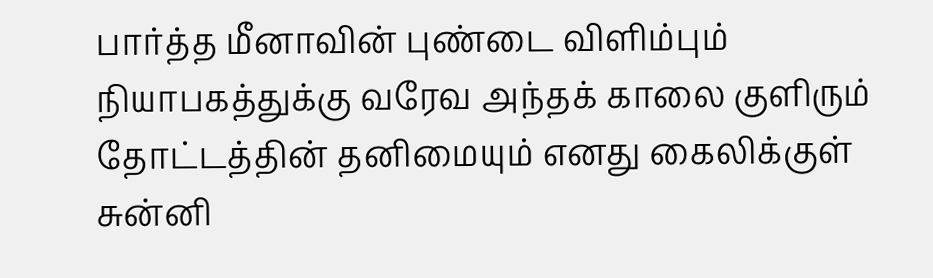பார்த்த மீனாவின் புண்டை விளிம்பும் நியாபகத்துக்கு வரேவ அந்தக் காலை குளிரும் தோட்டத்தின் தனிமையும் எனது கைலிக்குள் சுன்னி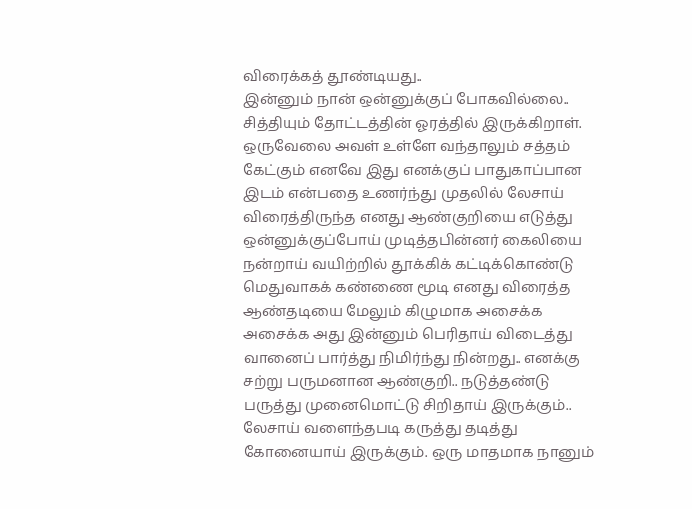விரைக்கத் தூண்டியது..
இன்னும் நான் ஒன்னுக்குப் போகவில்லை.. சித்தியும் தோட்டத்தின் ஓரத்தில் இருக்கிறாள். ஒருவேலை அவள் உள்ளே வந்தாலும் சத்தம் கேட்கும் எனவே இது எனக்குப் பாதுகாப்பான இடம் என்பதை உணர்ந்து முதலில் லேசாய் விரைத்திருந்த எனது ஆண்குறியை எடுத்து ஒன்னுக்குப்போய் முடித்தபின்னர் கைலியை நன்றாய் வயிற்றில் தூக்கிக் கட்டிக்கொண்டு மெதுவாகக் கண்ணை மூடி எனது விரைத்த ஆண்தடியை மேலும் கிழுமாக அசைக்க அசைக்க அது இன்னும் பெரிதாய் விடைத்து வானைப் பார்த்து நிமிர்ந்து நின்றது.. எனக்கு சற்று பருமனான ஆண்குறி.. நடுத்தண்டு பருத்து முனைமொட்டு சிறிதாய் இருக்கும்.. லேசாய் வளைந்தபடி கருத்து தடித்து கோனையாய் இருக்கும். ஒரு மாதமாக நானும்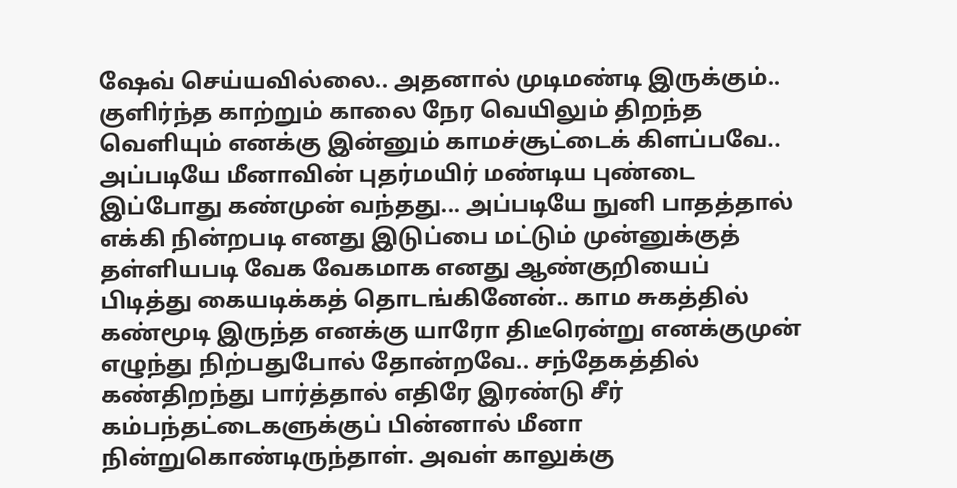ஷேவ் செய்யவில்லை.. அதனால் முடிமண்டி இருக்கும்..
குளிர்ந்த காற்றும் காலை நேர வெயிலும் திறந்த வெளியும் எனக்கு இன்னும் காமச்சூட்டைக் கிளப்பவே.. அப்படியே மீனாவின் புதர்மயிர் மண்டிய புண்டை இப்போது கண்முன் வந்தது... அப்படியே நுனி பாதத்தால் எக்கி நின்றபடி எனது இடுப்பை மட்டும் முன்னுக்குத் தள்ளியபடி வேக வேகமாக எனது ஆண்குறியைப் பிடித்து கையடிக்கத் தொடங்கினேன்.. காம சுகத்தில் கண்மூடி இருந்த எனக்கு யாரோ திடீரென்று எனக்குமுன் எழுந்து நிற்பதுபோல் தோன்றவே.. சந்தேகத்தில் கண்திறந்து பார்த்தால் எதிரே இரண்டு சீர் கம்பந்தட்டைகளுக்குப் பின்னால் மீனா நின்றுகொண்டிருந்தாள். அவள் காலுக்கு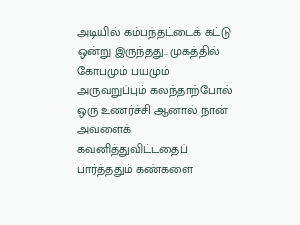அடியில் கம்பந்தட்டைக் கட்டு ஒன்று இருந்தது.. முகத்தில் கோபமும் பயமும் அருவறுப்பும் கலந்தாற்போல் ஒரு உணர்ச்சி ஆனால் நான் அவளைக் கவனித்துவிட்டதைப் பார்த்ததும் கண்களை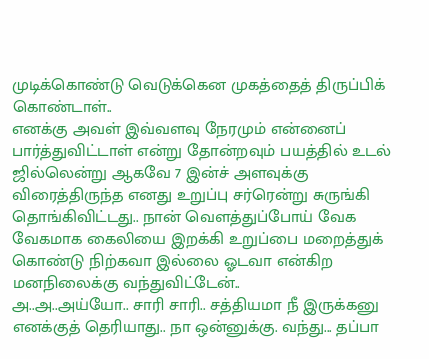முடிக்கொண்டு வெடுக்கென முகத்தைத் திருப்பிக் கொண்டாள்..
எனக்கு அவள் இவ்வளவு நேரமும் என்னைப் பார்த்துவிட்டாள் என்று தோன்றவும் பயத்தில் உடல் ஜில்லென்று ஆகவே 7 இன்ச் அளவுக்கு விரைத்திருந்த எனது உறுப்பு சர்ரென்று சுருங்கி தொங்கிவிட்டது.. நான் வௌத்துப்போய் வேக வேகமாக கைலியை இறக்கி உறுப்பை மறைத்துக் கொண்டு நிற்கவா இல்லை ஓடவா என்கிற மனநிலைக்கு வந்துவிட்டேன்..
அ..அ..அய்யோ.. சாரி சாரி.. சத்தியமா நீ இருக்கனு எனக்குத் தெரியாது.. நா ஒன்னுக்கு. வந்து... தப்பா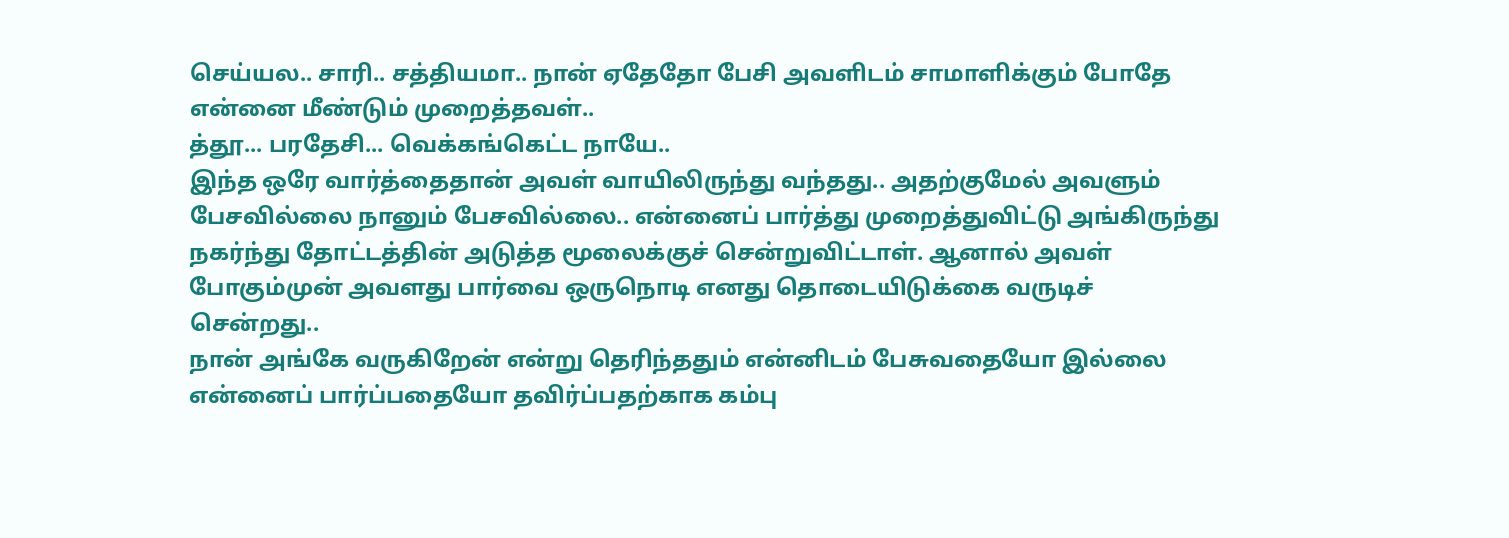செய்யல.. சாரி.. சத்தியமா.. நான் ஏதேதோ பேசி அவளிடம் சாமாளிக்கும் போதே என்னை மீண்டும் முறைத்தவள்..
த்தூ... பரதேசி... வெக்கங்கெட்ட நாயே..
இந்த ஒரே வார்த்தைதான் அவள் வாயிலிருந்து வந்தது.. அதற்குமேல் அவளும் பேசவில்லை நானும் பேசவில்லை.. என்னைப் பார்த்து முறைத்துவிட்டு அங்கிருந்து நகர்ந்து தோட்டத்தின் அடுத்த மூலைக்குச் சென்றுவிட்டாள். ஆனால் அவள் போகும்முன் அவளது பார்வை ஒருநொடி எனது தொடையிடுக்கை வருடிச் சென்றது..
நான் அங்கே வருகிறேன் என்று தெரிந்ததும் என்னிடம் பேசுவதையோ இல்லை என்னைப் பார்ப்பதையோ தவிர்ப்பதற்காக கம்பு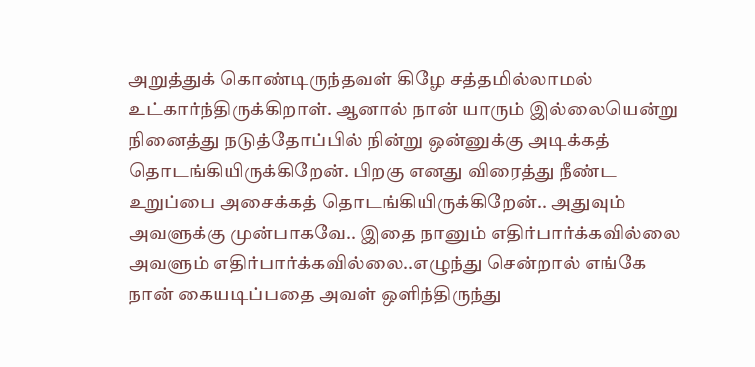அறுத்துக் கொண்டிருந்தவள் கிழே சத்தமில்லாமல் உட்கார்ந்திருக்கிறாள். ஆனால் நான் யாரும் இல்லையென்று நினைத்து நடுத்தோப்பில் நின்று ஒன்னுக்கு அடிக்கத் தொடங்கியிருக்கிறேன். பிறகு எனது விரைத்து நீண்ட உறுப்பை அசைக்கத் தொடங்கியிருக்கிறேன்.. அதுவும் அவளுக்கு முன்பாகவே.. இதை நானும் எதிர்பார்க்கவில்லை அவளும் எதிர்பார்க்கவில்லை..எழுந்து சென்றால் எங்கே நான் கையடிப்பதை அவள் ஔிந்திருந்து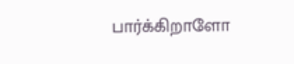பார்க்கிறாளோ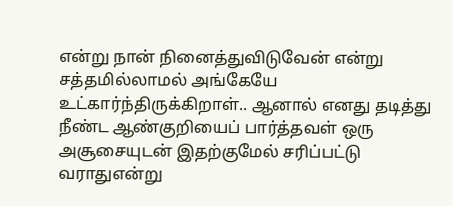என்று நான் நினைத்துவிடுவேன் என்று சத்தமில்லாமல் அங்கேயே உட்கார்ந்திருக்கிறாள்.. ஆனால் எனது தடித்து நீண்ட ஆண்குறியைப் பார்த்தவள் ஒரு அசூசையுடன் இதற்குமேல் சரிப்பட்டு வராதுஎன்று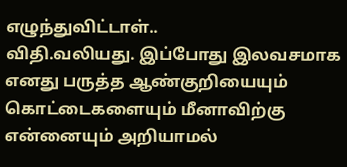எழுந்துவிட்டாள்..
விதி.வலியது. இப்போது இலவசமாக எனது பருத்த ஆண்குறியையும் கொட்டைகளையும் மீனாவிற்கு என்னையும் அறியாமல்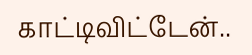காட்டிவிட்டேன்..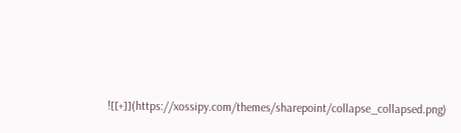![[+]](https://xossipy.com/themes/sharepoint/collapse_collapsed.png)